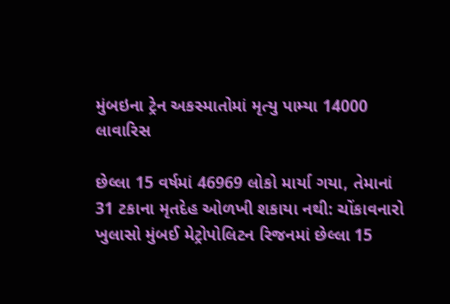મુંબઇના ટ્રેન અકસ્માતોમાં મૃત્યુ પામ્યા 14000 લાવારિસ

છેલ્લા 15 વર્ષમાં 46969 લોકો માર્યા ગયા, તેમાનાં 31 ટકાના મૃતદેહ ઓળખી શકાયા નથી: ચોંકાવનારો ખુલાસો મુંબઈ મેટ્રોપોલિટન રિજનમાં છેલ્લા 15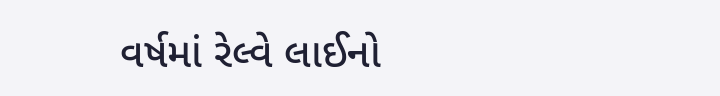વર્ષમાં રેલ્વે લાઈનો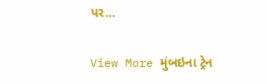પર…

View More મુંબઇના ટ્રેન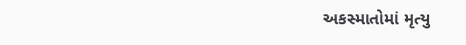અકસ્માતોમાં મૃત્યુ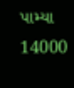પામ્યા 14000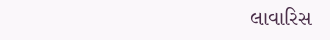લાવારિસ